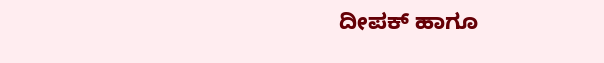ದೀಪಕ್ ಹಾಗೂ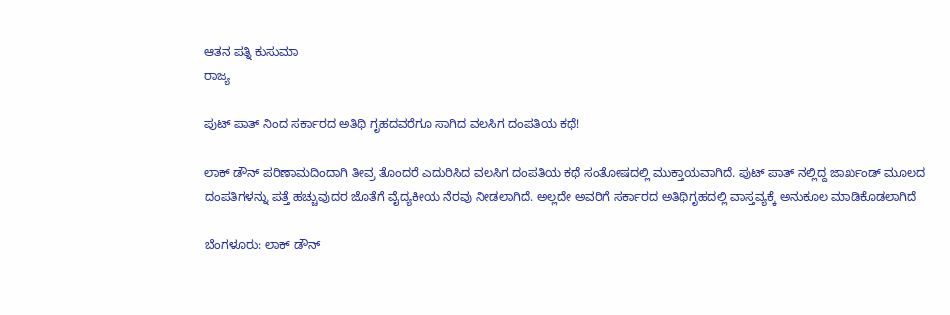ಆತನ ಪತ್ನಿ ಕುಸುಮಾ
ರಾಜ್ಯ

ಪುಟ್ ಪಾತ್ ನಿಂದ ಸರ್ಕಾರದ ಅತಿಥಿ ಗೃಹದವರೆಗೂ ಸಾಗಿದ ವಲಸಿಗ ದಂಪತಿಯ ಕಥೆ!

ಲಾಕ್ ಡೌನ್ ಪರಿಣಾಮದಿಂದಾಗಿ ತೀವ್ರ ತೊಂದರೆ ಎದುರಿಸಿದ ವಲಸಿಗ ದಂಪತಿಯ ಕಥೆ ಸಂತೋಷದಲ್ಲಿ ಮುಕ್ತಾಯವಾಗಿದೆ. ಪುಟ್ ಪಾತ್ ನಲ್ಲಿದ್ದ ಜಾರ್ಖಂಡ್ ಮೂಲದ ದಂಪತಿಗಳನ್ನು ಪತ್ತೆ ಹಚ್ಚುವುದರ ಜೊತೆಗೆ ವೈದ್ಯಕೀಯ ನೆರವು ನೀಡಲಾಗಿದೆ. ಅಲ್ಲದೇ ಅವರಿಗೆ ಸರ್ಕಾರದ ಅತಿಥಿಗೃಹದಲ್ಲಿ ವಾಸ್ತವ್ಯಕ್ಕೆ ಅನುಕೂಲ ಮಾಡಿಕೊಡಲಾಗಿದೆ

ಬೆಂಗಳೂರು: ಲಾಕ್ ಡೌನ್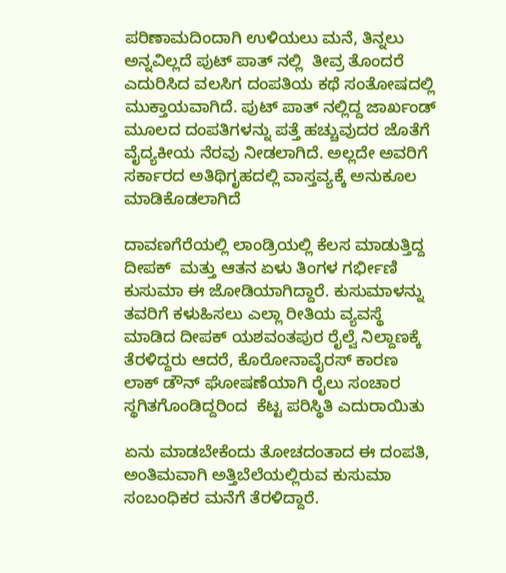ಪರಿಣಾಮದಿಂದಾಗಿ ಉಳಿಯಲು ಮನೆ, ತಿನ್ನಲು ಅನ್ನವಿಲ್ಲದೆ ಪುಟ್ ಪಾತ್ ನಲ್ಲಿ  ತೀವ್ರ ತೊಂದರೆ ಎದುರಿಸಿದ ವಲಸಿಗ ದಂಪತಿಯ ಕಥೆ ಸಂತೋಷದಲ್ಲಿ ಮುಕ್ತಾಯವಾಗಿದೆ. ಪುಟ್ ಪಾತ್ ನಲ್ಲಿದ್ದ ಜಾರ್ಖಂಡ್ ಮೂಲದ ದಂಪತಿಗಳನ್ನು ಪತ್ತೆ ಹಚ್ಚುವುದರ ಜೊತೆಗೆ ವೈದ್ಯಕೀಯ ನೆರವು ನೀಡಲಾಗಿದೆ. ಅಲ್ಲದೇ ಅವರಿಗೆ ಸರ್ಕಾರದ ಅತಿಥಿಗೃಹದಲ್ಲಿ ವಾಸ್ತವ್ಯಕ್ಕೆ ಅನುಕೂಲ ಮಾಡಿಕೊಡಲಾಗಿದೆ

ದಾವಣಗೆರೆಯಲ್ಲಿ ಲಾಂಡ್ರಿಯಲ್ಲಿ ಕೆಲಸ ಮಾಡುತ್ತಿದ್ದ ದೀಪಕ್  ಮತ್ತು ಆತನ ಏಳು ತಿಂಗಳ ಗರ್ಭೀಣಿ ಕುಸುಮಾ ಈ ಜೋಡಿಯಾಗಿದ್ದಾರೆ. ಕುಸುಮಾಳನ್ನು ತವರಿಗೆ ಕಳುಹಿಸಲು ಎಲ್ಲಾ ರೀತಿಯ ವ್ಯವಸ್ಥೆ ಮಾಡಿದ ದೀಪಕ್ ಯಶವಂತಪುರ ರೈಲ್ವೆ ನಿಲ್ದಾಣಕ್ಕೆ ತೆರಳಿದ್ದರು ಆದರೆ, ಕೊರೋನಾವೈರಸ್ ಕಾರಣ ಲಾಕ್ ಡೌನ್ ಘೋಷಣೆಯಾಗಿ ರೈಲು ಸಂಚಾರ ಸ್ಥಗಿತಗೊಂಡಿದ್ದರಿಂದ  ಕೆಟ್ಟ ಪರಿಸ್ಥಿತಿ ಎದುರಾಯಿತು

ಏನು ಮಾಡಬೇಕೆಂದು ತೋಚದಂತಾದ ಈ ದಂಪತಿ, ಅಂತಿಮವಾಗಿ ಅತ್ತಿಬೆಲೆಯಲ್ಲಿರುವ ಕುಸುಮಾ ಸಂಬಂಧಿಕರ ಮನೆಗೆ ತೆರಳಿದ್ದಾರೆ.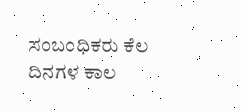ಸಂಬಂಧಿಕರು ಕೆಲ ದಿನಗಳ ಕಾಲ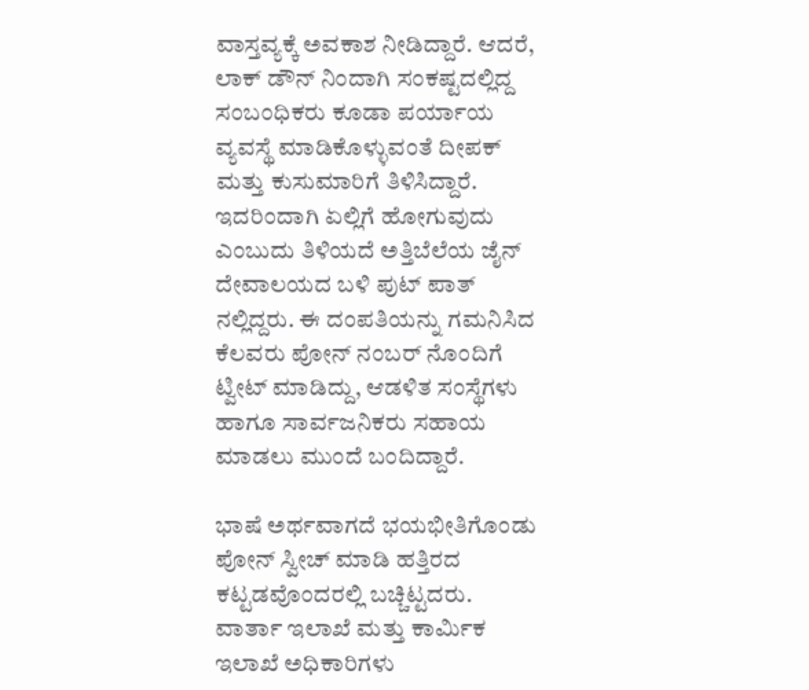ವಾಸ್ತವ್ಯಕ್ಕೆ ಅವಕಾಶ ನೀಡಿದ್ದಾರೆ. ಆದರೆ, ಲಾಕ್ ಡೌನ್ ನಿಂದಾಗಿ ಸಂಕಷ್ಟದಲ್ಲಿದ್ದ ಸಂಬಂಧಿಕರು ಕೂಡಾ ಪರ್ಯಾಯ ವ್ಯವಸ್ಥೆ ಮಾಡಿಕೊಳ್ಳುವಂತೆ ದೀಪಕ್ ಮತ್ತು ಕುಸುಮಾರಿಗೆ ತಿಳಿಸಿದ್ದಾರೆ. ಇದರಿಂದಾಗಿ ಏಲ್ಲಿಗೆ ಹೋಗುವುದು ಎಂಬುದು ತಿಳಿಯದೆ ಅತ್ತಿಬೆಲೆಯ ಜೈನ್ ದೇವಾಲಯದ ಬಳಿ ಪುಟ್ ಪಾತ್ ನಲ್ಲಿದ್ದರು. ಈ ದಂಪತಿಯನ್ನು ಗಮನಿಸಿದ ಕೆಲವರು ಪೋನ್ ನಂಬರ್ ನೊಂದಿಗೆ ಟ್ವೀಟ್ ಮಾಡಿದ್ದು, ಆಡಳಿತ ಸಂಸ್ಥೆಗಳು ಹಾಗೂ ಸಾರ್ವಜನಿಕರು ಸಹಾಯ ಮಾಡಲು ಮುಂದೆ ಬಂದಿದ್ದಾರೆ.

ಭಾಷೆ ಅರ್ಥವಾಗದೆ ಭಯಭೀತಿಗೊಂಡು ಪೋನ್ ಸ್ವೀಚ್ ಮಾಡಿ ಹತ್ತಿರದ ಕಟ್ಟಡವೊಂದರಲ್ಲಿ ಬಚ್ಚಿಟ್ಟದರು. ವಾರ್ತಾ ಇಲಾಖೆ ಮತ್ತು ಕಾರ್ಮಿಕ ಇಲಾಖೆ ಅಧಿಕಾರಿಗಳು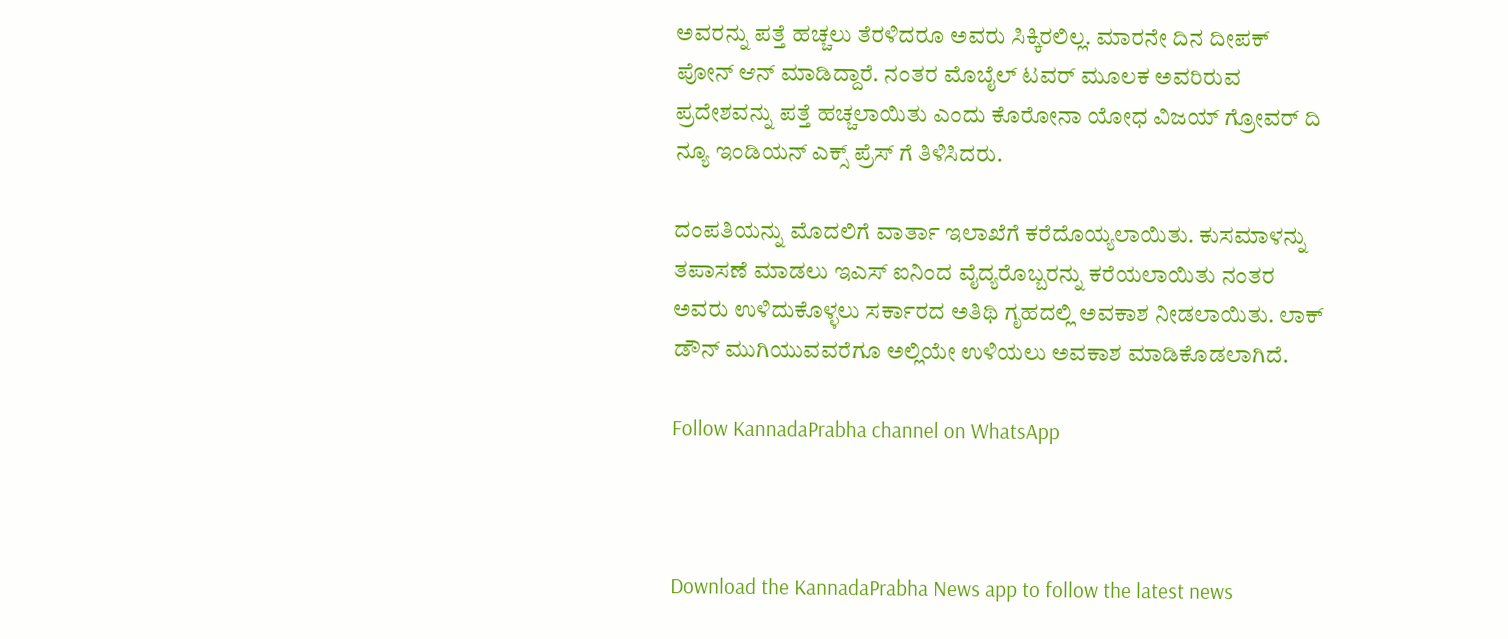ಅವರನ್ನು ಪತ್ತೆ ಹಚ್ಚಲು ತೆರಳಿದರೂ ಅವರು ಸಿಕ್ಕಿರಲಿಲ್ಲ. ಮಾರನೇ ದಿನ ದೀಪಕ್ ಪೋನ್ ಆನ್ ಮಾಡಿದ್ದಾರೆ. ನಂತರ ಮೊಬೈಲ್ ಟವರ್ ಮೂಲಕ ಅವರಿರುವ ಪ್ರದೇಶವನ್ನು ಪತ್ತೆ ಹಚ್ಚಲಾಯಿತು ಎಂದು ಕೊರೋನಾ ಯೋಧ ವಿಜಯ್ ಗ್ರೋವರ್ ದಿ ನ್ಯೂ ಇಂಡಿಯನ್ ಎಕ್ಸ್ ಪ್ರೆಸ್ ಗೆ ತಿಳಿಸಿದರು.

ದಂಪತಿಯನ್ನು ಮೊದಲಿಗೆ ವಾರ್ತಾ ಇಲಾಖೆಗೆ ಕರೆದೊಯ್ಯಲಾಯಿತು. ಕುಸಮಾಳನ್ನು ತಪಾಸಣೆ ಮಾಡಲು ಇಎಸ್ ಐನಿಂದ ವೈದ್ಯರೊಬ್ಬರನ್ನು ಕರೆಯಲಾಯಿತು ನಂತರ ಅವರು ಉಳಿದುಕೊಳ್ಳಲು ಸರ್ಕಾರದ ಅತಿಥಿ ಗೃಹದಲ್ಲಿ ಅವಕಾಶ ನೀಡಲಾಯಿತು. ಲಾಕ್ ಡೌನ್ ಮುಗಿಯುವವರೆಗೂ ಅಲ್ಲಿಯೇ ಉಳಿಯಲು ಅವಕಾಶ ಮಾಡಿಕೊಡಲಾಗಿದೆ.

Follow KannadaPrabha channel on WhatsApp



Download the KannadaPrabha News app to follow the latest news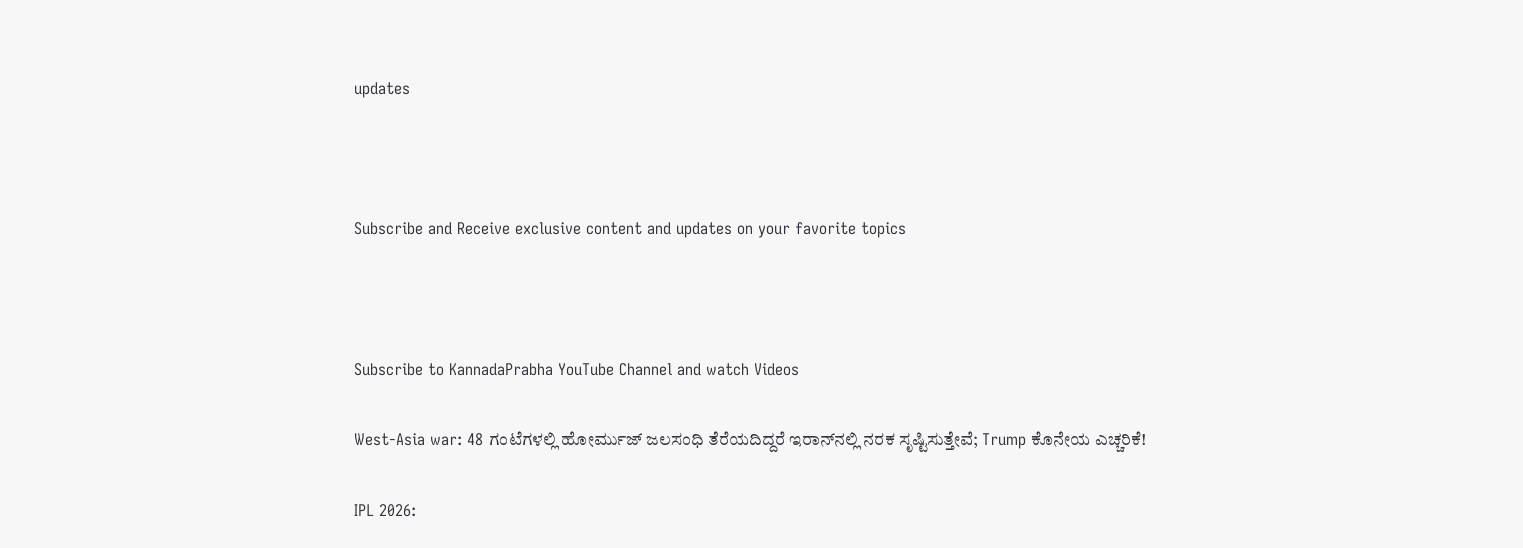updates



Subscribe and Receive exclusive content and updates on your favorite topics



Subscribe to KannadaPrabha YouTube Channel and watch Videos

West-Asia war: 48 ಗಂಟೆಗಳಲ್ಲಿ ಹೋರ್ಮುಜ್ ಜಲಸಂಧಿ ತೆರೆಯದಿದ್ದರೆ ಇರಾನ್‌ನಲ್ಲಿ ನರಕ ಸೃಷ್ಟಿಸುತ್ತೇವೆ; Trump ಕೊನೇಯ ಎಚ್ಚರಿಕೆ!

IPL 2026: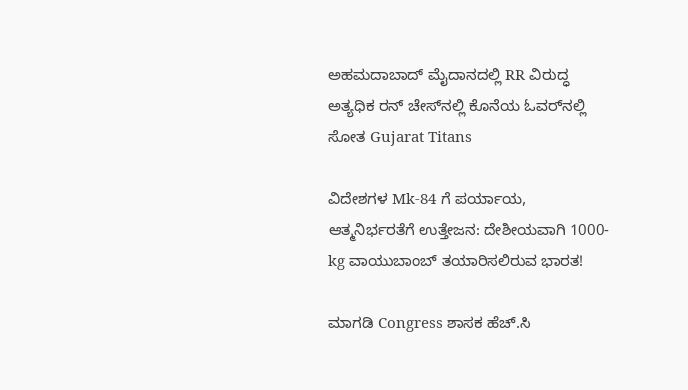ಅಹಮದಾಬಾದ್ ಮೈದಾನದಲ್ಲಿ RR ವಿರುದ್ಧ ಅತ್ಯಧಿಕ ರನ್ ಚೇಸ್‌ನಲ್ಲಿ ಕೊನೆಯ ಓವರ್‌ನಲ್ಲಿ ಸೋತ Gujarat Titans

ವಿದೇಶಗಳ Mk-84 ಗೆ ಪರ್ಯಾಯ, ಆತ್ಮನಿರ್ಭರತೆಗೆ ಉತ್ತೇಜನ: ದೇಶೀಯವಾಗಿ 1000-kg ವಾಯುಬಾಂಬ್‌ ತಯಾರಿಸಲಿರುವ ಭಾರತ!

ಮಾಗಡಿ Congress ಶಾಸಕ ಹೆಚ್.ಸಿ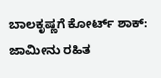ಬಾಲಕೃಷ್ಣಗೆ ಕೋರ್ಟ್ ಶಾಕ್: ಜಾಮೀನು ರಹಿತ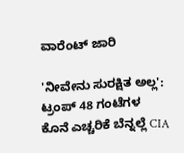ವಾರೆಂಟ್ ಜಾರಿ

'ನೀವೇನು ಸುರಕ್ಷಿತ ಅಲ್ಲ': ಟ್ರಂಪ್ 48 ಗಂಟೆಗಳ ಕೊನೆ ಎಚ್ಚರಿಕೆ ಬೆನ್ನಲ್ಲೆ CIA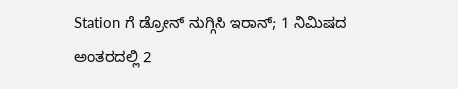Station ಗೆ ಡ್ರೋನ್ ನುಗ್ಗಿಸಿ ಇರಾನ್; 1 ನಿಮಿಷದ ಅಂತರದಲ್ಲಿ 2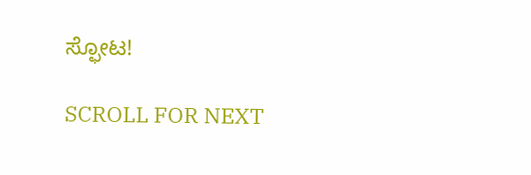ಸ್ಫೋಟ!

SCROLL FOR NEXT